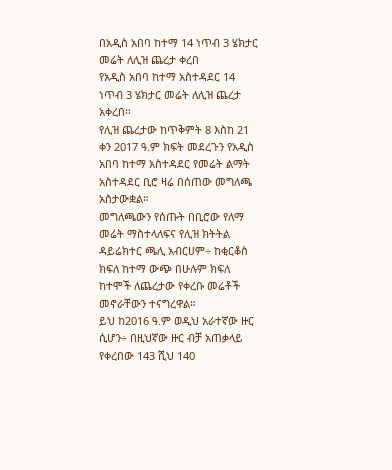በአዲስ አበባ ከተማ 14 ነጥብ 3 ሄክታር መሬት ለሊዝ ጨረታ ቀረበ
የአዲስ አበባ ከተማ አስተዳደር 14 ነጥብ 3 ሄክታር መሬት ለሊዝ ጨረታ አቀረበ፡፡
የሊዝ ጨረታው ከጥቅምት 8 እስከ 21 ቀን 2017 ዓ.ም ክፍት መደረጉን የአዲስ አበባ ከተማ አስተዳደር የመሬት ልማት አስተዳደር ቢሮ ዛሬ በሰጠው መግለጫ አስታውቋል።
መግለጫውን የሰጡት በቢሮው የለማ መሬት ማስተላለፍና የሊዝ ክትትል ዳይሬክተር ጫሊ አብርሀም÷ ከቂርቆስ ክፍለ ከተማ ውጭ በሁሉም ክፍለ ከተሞች ለጨረታው የቀረቡ መሬቶች መኖራቸውን ተናግረዋል።
ይህ ከ2016 ዓ.ም ወዲህ አራተኛው ዙር ሲሆን÷ በዚህኛው ዙር ብቻ አጠቃላይ የቀረበው 143 ሺህ 140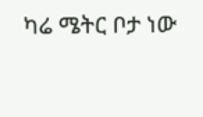ካሬ ሜትር ቦታ ነው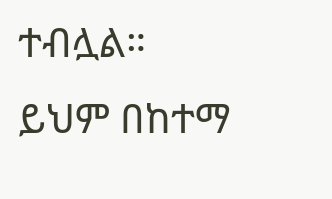ተብሏል።
ይህም በከተማ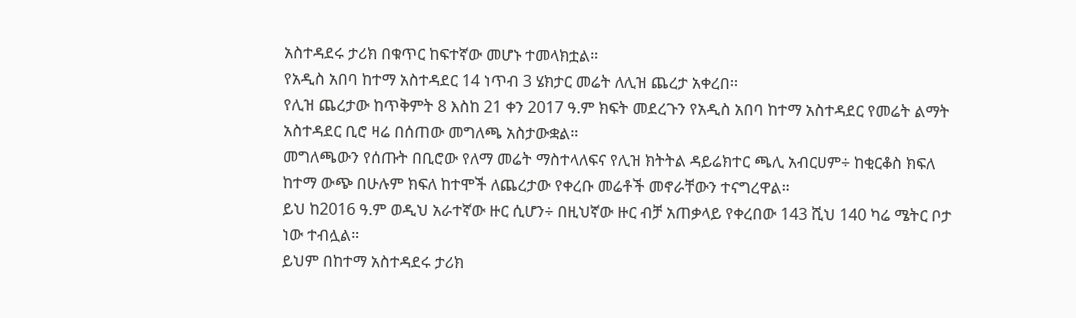አስተዳደሩ ታሪክ በቁጥር ከፍተኛው መሆኑ ተመላክቷል።
የአዲስ አበባ ከተማ አስተዳደር 14 ነጥብ 3 ሄክታር መሬት ለሊዝ ጨረታ አቀረበ፡፡
የሊዝ ጨረታው ከጥቅምት 8 እስከ 21 ቀን 2017 ዓ.ም ክፍት መደረጉን የአዲስ አበባ ከተማ አስተዳደር የመሬት ልማት አስተዳደር ቢሮ ዛሬ በሰጠው መግለጫ አስታውቋል።
መግለጫውን የሰጡት በቢሮው የለማ መሬት ማስተላለፍና የሊዝ ክትትል ዳይሬክተር ጫሊ አብርሀም÷ ከቂርቆስ ክፍለ ከተማ ውጭ በሁሉም ክፍለ ከተሞች ለጨረታው የቀረቡ መሬቶች መኖራቸውን ተናግረዋል።
ይህ ከ2016 ዓ.ም ወዲህ አራተኛው ዙር ሲሆን÷ በዚህኛው ዙር ብቻ አጠቃላይ የቀረበው 143 ሺህ 140 ካሬ ሜትር ቦታ ነው ተብሏል።
ይህም በከተማ አስተዳደሩ ታሪክ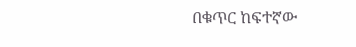በቁጥር ከፍተኛው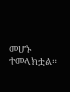መሆኑ ተመላክቷል።